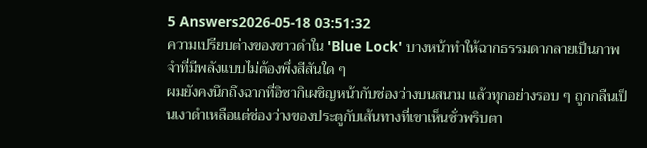5 Answers2026-05-18 03:51:32
ความเปรียบต่างของขาวดำใน 'Blue Lock' บางหน้าทำให้ฉากธรรมดากลายเป็นภาพจำที่มีพลังแบบไม่ต้องพึ่งสีสันใด ๆ
ผมยังคงนึกถึงฉากที่อิซากิเผชิญหน้ากับช่องว่างบนสนาม แล้วทุกอย่างรอบ ๆ ถูกกลืนเป็นเงาดำเหลือแต่ช่องว่างของประตูกับเส้นทางที่เขาเห็นชั่วพริบตา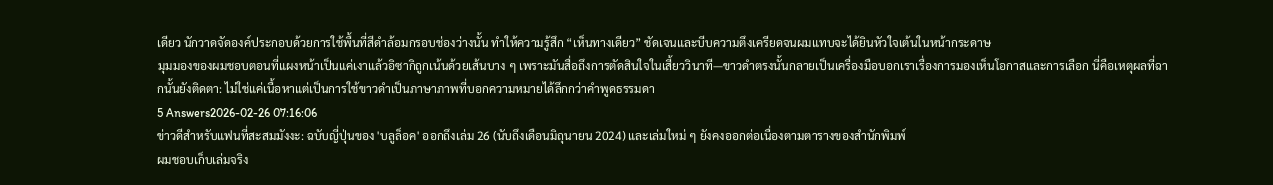เดียว นักวาดจัดองค์ประกอบด้วยการใช้พื้นที่สีดำล้อมกรอบช่องว่างนั้น ทำให้ความรู้สึก “เห็นทางเดียว” ชัดเจนและบีบความตึงเครียดจนผมแทบจะได้ยินหัวใจเต้นในหน้ากระดาษ
มุมมองของผมชอบตอนที่แผงหน้าเป็นแค่เงาแล้วอิซากิถูกเน้นด้วยเส้นบาง ๆ เพราะมันสื่อถึงการตัดสินใจในเสี้ยววินาที—ขาวดำตรงนั้นกลายเป็นเครื่องมือบอกเราเรื่องการมองเห็นโอกาสและการเลือก นี่คือเหตุผลที่ฉากนั้นยังติดตา: ไม่ใช่แค่เนื้อหาแต่เป็นการใช้ขาวดำเป็นภาษาภาพที่บอกความหมายได้ลึกกว่าคำพูดธรรมดา
5 Answers2026-02-26 07:16:06
ข่าวดีสำหรับแฟนที่สะสมมังงะ: ฉบับญี่ปุ่นของ 'บลูล็อค' ออกถึงเล่ม 26 (นับถึงเดือนมิถุนายน 2024) และเล่มใหม่ ๆ ยังคงออกต่อเนื่องตามตารางของสำนักพิมพ์
ผมชอบเก็บเล่มจริง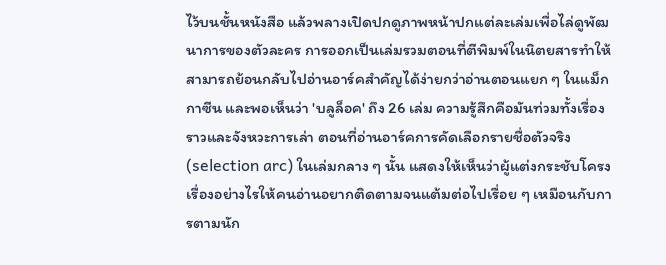ไว้บนชั้นหนังสือ แล้วพลางเปิดปกดูภาพหน้าปกแต่ละเล่มเพื่อไล่ดูพัฒนาการของตัวละคร การออกเป็นเล่มรวมตอนที่ตีพิมพ์ในนิตยสารทำให้สามารถย้อนกลับไปอ่านอาร์คสำคัญได้ง่ายกว่าอ่านตอนแยก ๆ ในแม็กกาซีน และพอเห็นว่า 'บลูล็อค' ถึง 26 เล่ม ความรู้สึกคือมันท่วมทั้งเรื่องราวและจังหวะการเล่า ตอนที่อ่านอาร์คการคัดเลือกรายชื่อตัวจริง (selection arc) ในเล่มกลาง ๆ นั้น แสดงให้เห็นว่าผู้แต่งกระชับโครงเรื่องอย่างไรให้คนอ่านอยากติดตามจนแต้มต่อไปเรื่อย ๆ เหมือนกับการตามนัก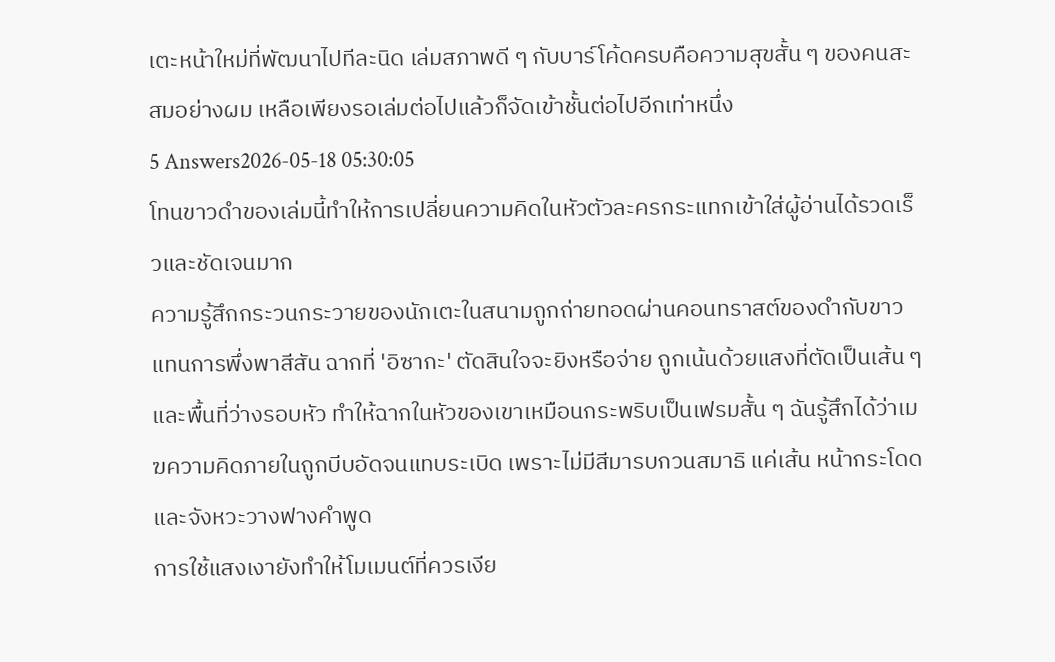เตะหน้าใหม่ที่พัฒนาไปทีละนิด เล่มสภาพดี ๆ กับบาร์โค้ดครบคือความสุขสั้น ๆ ของคนสะสมอย่างผม เหลือเพียงรอเล่มต่อไปแล้วก็จัดเข้าชั้นต่อไปอีกเท่าหนึ่ง
5 Answers2026-05-18 05:30:05
โทนขาวดำของเล่มนี้ทำให้การเปลี่ยนความคิดในหัวตัวละครกระแทกเข้าใส่ผู้อ่านได้รวดเร็วและชัดเจนมาก
ความรู้สึกกระวนกระวายของนักเตะในสนามถูกถ่ายทอดผ่านคอนทราสต์ของดำกับขาวแทนการพึ่งพาสีสัน ฉากที่ 'อิซากะ' ตัดสินใจจะยิงหรือจ่าย ถูกเน้นด้วยแสงที่ตัดเป็นเส้น ๆ และพื้นที่ว่างรอบหัว ทำให้ฉากในหัวของเขาเหมือนกระพริบเป็นเฟรมสั้น ๆ ฉันรู้สึกได้ว่าเมฆความคิดภายในถูกบีบอัดจนแทบระเบิด เพราะไม่มีสีมารบกวนสมาธิ แค่เส้น หน้ากระโดด และจังหวะวางฟางคำพูด
การใช้แสงเงายังทำให้โมเมนต์ที่ควรเงีย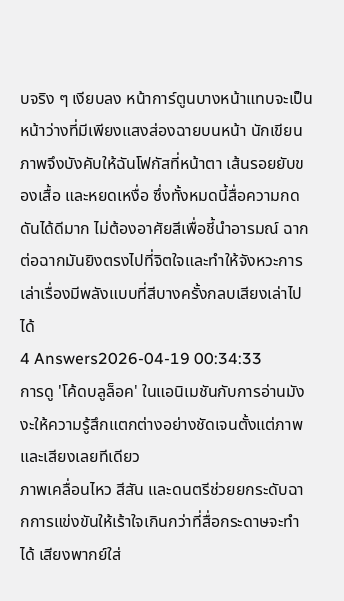บจริง ๆ เงียบลง หน้าการ์ตูนบางหน้าแทบจะเป็นหน้าว่างที่มีเพียงแสงส่องฉายบนหน้า นักเขียนภาพจึงบังคับให้ฉันโฟกัสที่หน้าตา เส้นรอยยับของเสื้อ และหยดเหงื่อ ซึ่งทั้งหมดนี้สื่อความกดดันได้ดีมาก ไม่ต้องอาศัยสีเพื่อชี้นำอารมณ์ ฉากต่อฉากมันยิงตรงไปที่จิตใจและทำให้จังหวะการเล่าเรื่องมีพลังแบบที่สีบางครั้งกลบเสียงเล่าไปได้
4 Answers2026-04-19 00:34:33
การดู 'โค้ดบลูล็อค' ในแอนิเมชันกับการอ่านมังงะให้ความรู้สึกแตกต่างอย่างชัดเจนตั้งแต่ภาพและเสียงเลยทีเดียว
ภาพเคลื่อนไหว สีสัน และดนตรีช่วยยกระดับฉากการแข่งขันให้เร้าใจเกินกว่าที่สื่อกระดาษจะทำได้ เสียงพากย์ใส่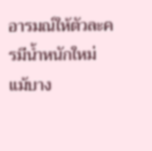อารมณ์ให้ตัวละครมีน้ำหนักใหม่ แม้บาง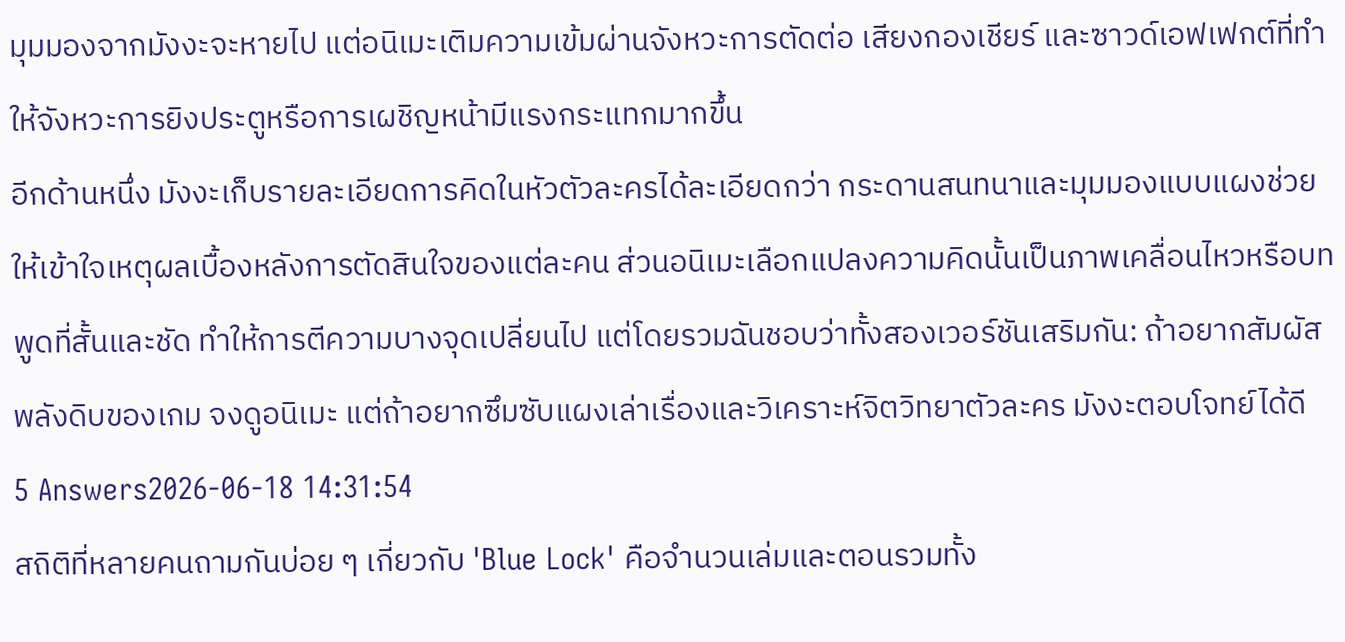มุมมองจากมังงะจะหายไป แต่อนิเมะเติมความเข้มผ่านจังหวะการตัดต่อ เสียงกองเชียร์ และซาวด์เอฟเฟกต์ที่ทำให้จังหวะการยิงประตูหรือการเผชิญหน้ามีแรงกระแทกมากขึ้น
อีกด้านหนึ่ง มังงะเก็บรายละเอียดการคิดในหัวตัวละครได้ละเอียดกว่า กระดานสนทนาและมุมมองแบบแผงช่วยให้เข้าใจเหตุผลเบื้องหลังการตัดสินใจของแต่ละคน ส่วนอนิเมะเลือกแปลงความคิดนั้นเป็นภาพเคลื่อนไหวหรือบทพูดที่สั้นและชัด ทำให้การตีความบางจุดเปลี่ยนไป แต่โดยรวมฉันชอบว่าทั้งสองเวอร์ชันเสริมกัน: ถ้าอยากสัมผัสพลังดิบของเกม จงดูอนิเมะ แต่ถ้าอยากซึมซับแผงเล่าเรื่องและวิเคราะห์จิตวิทยาตัวละคร มังงะตอบโจทย์ได้ดี
5 Answers2026-06-18 14:31:54
สถิติที่หลายคนถามกันบ่อย ๆ เกี่ยวกับ 'Blue Lock' คือจำนวนเล่มและตอนรวมทั้ง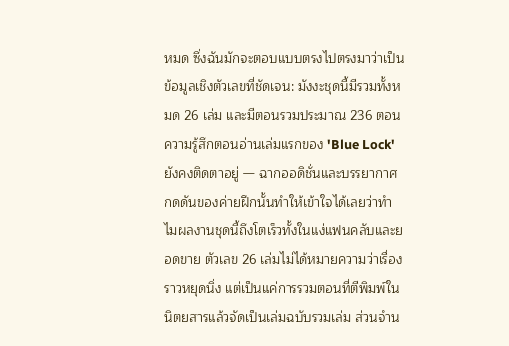หมด ซึ่งฉันมักจะตอบแบบตรงไปตรงมาว่าเป็นข้อมูลเชิงตัวเลขที่ชัดเจน: มังงะชุดนี้มีรวมทั้งหมด 26 เล่ม และมีตอนรวมประมาณ 236 ตอน
ความรู้สึกตอนอ่านเล่มแรกของ 'Blue Lock' ยังคงติดตาอยู่ — ฉากออดิชั่นและบรรยากาศกดดันของค่ายฝึกนั้นทำให้เข้าใจได้เลยว่าทำไมผลงานชุดนี้ถึงโตเร็วทั้งในแง่แฟนคลับและยอดขาย ตัวเลข 26 เล่มไม่ได้หมายความว่าเรื่องราวหยุดนิ่ง แต่เป็นแค่การรวมตอนที่ตีพิมพ์ในนิตยสารแล้วจัดเป็นเล่มฉบับรวมเล่ม ส่วนจำน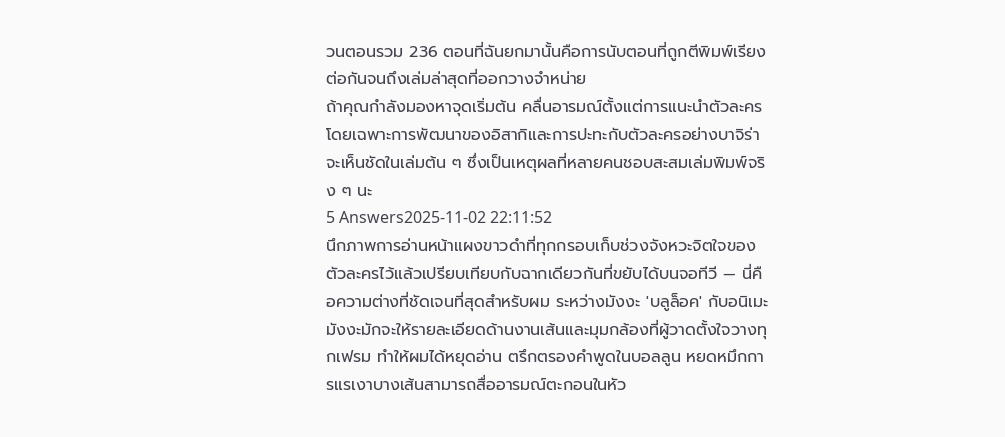วนตอนรวม 236 ตอนที่ฉันยกมานั้นคือการนับตอนที่ถูกตีพิมพ์เรียงต่อกันจนถึงเล่มล่าสุดที่ออกวางจำหน่าย
ถ้าคุณกำลังมองหาจุดเริ่มต้น คลื่นอารมณ์ตั้งแต่การแนะนำตัวละครโดยเฉพาะการพัฒนาของอิสากิและการปะทะกับตัวละครอย่างบาจิร่า จะเห็นชัดในเล่มต้น ๆ ซึ่งเป็นเหตุผลที่หลายคนชอบสะสมเล่มพิมพ์จริง ๆ นะ
5 Answers2025-11-02 22:11:52
นึกภาพการอ่านหน้าแผงขาวดำที่ทุกกรอบเก็บช่วงจังหวะจิตใจของตัวละครไว้แล้วเปรียบเทียบกับฉากเดียวกันที่ขยับได้บนจอทีวี — นี่คือความต่างที่ชัดเจนที่สุดสำหรับผม ระหว่างมังงะ 'บลูล็อค' กับอนิเมะ
มังงะมักจะให้รายละเอียดด้านงานเส้นและมุมกล้องที่ผู้วาดตั้งใจวางทุกเฟรม ทำให้ผมได้หยุดอ่าน ตรึกตรองคำพูดในบอลลูน หยดหมึกการแรเงาบางเส้นสามารถสื่ออารมณ์ตะกอนในหัว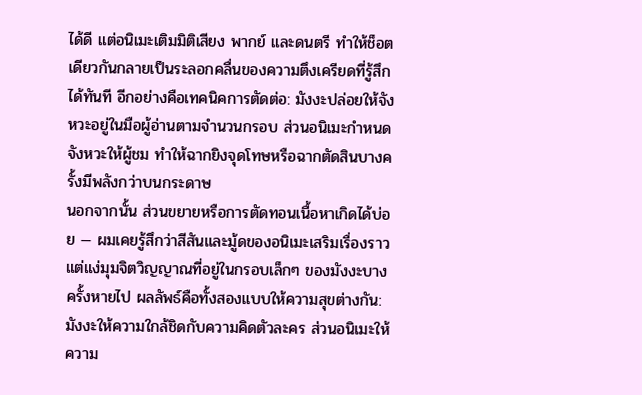ได้ดี แต่อนิเมะเติมมิติเสียง พากย์ และดนตรี ทำให้ช็อตเดียวกันกลายเป็นระลอกคลื่นของความตึงเครียดที่รู้สึกได้ทันที อีกอย่างคือเทคนิคการตัดต่อ: มังงะปล่อยให้จังหวะอยู่ในมือผู้อ่านตามจำนวนกรอบ ส่วนอนิเมะกำหนดจังหวะให้ผู้ชม ทำให้ฉากยิงจุดโทษหรือฉากตัดสินบางครั้งมีพลังกว่าบนกระดาษ
นอกจากนั้น ส่วนขยายหรือการตัดทอนเนื้อหาเกิดได้บ่อย — ผมเคยรู้สึกว่าสีสันและมู้ดของอนิเมะเสริมเรื่องราว แต่แง่มุมจิตวิญญาณที่อยู่ในกรอบเล็กๆ ของมังงะบางครั้งหายไป ผลลัพธ์คือทั้งสองแบบให้ความสุขต่างกัน: มังงะให้ความใกล้ชิดกับความคิดตัวละคร ส่วนอนิเมะให้ความ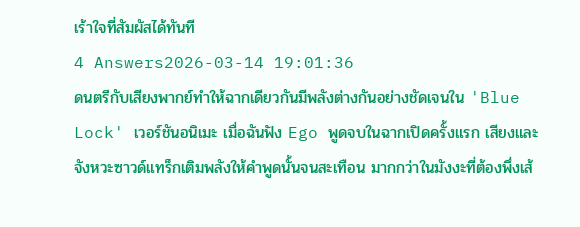เร้าใจที่สัมผัสได้ทันที
4 Answers2026-03-14 19:01:36
ดนตรีกับเสียงพากย์ทำให้ฉากเดียวกันมีพลังต่างกันอย่างชัดเจนใน 'Blue Lock' เวอร์ชันอนิเมะ เมื่อฉันฟัง Ego พูดจบในฉากเปิดครั้งแรก เสียงและจังหวะซาวด์แทร็กเติมพลังให้คำพูดนั้นจนสะเทือน มากกว่าในมังงะที่ต้องพึ่งเส้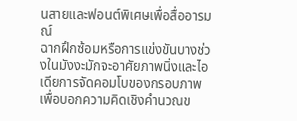นสายและฟอนต์พิเศษเพื่อสื่ออารมณ์
ฉากฝึกซ้อมหรือการแข่งขันบางช่วงในมังงะมักจะอาศัยภาพนิ่งและไอเดียการจัดคอมโบของกรอบภาพเพื่อบอกความคิดเชิงคำนวณข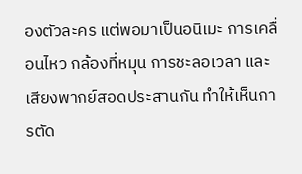องตัวละคร แต่พอมาเป็นอนิเมะ การเคลื่อนไหว กล้องที่หมุน การชะลอเวลา และเสียงพากย์สอดประสานกัน ทำให้เห็นการตัด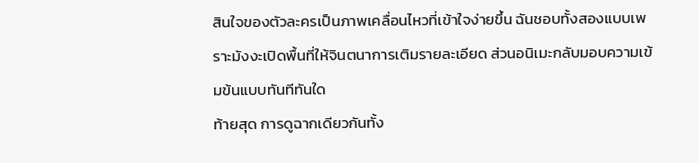สินใจของตัวละครเป็นภาพเคลื่อนไหวที่เข้าใจง่ายขึ้น ฉันชอบทั้งสองแบบเพราะมังงะเปิดพื้นที่ให้จินตนาการเติมรายละเอียด ส่วนอนิเมะกลับมอบความเข้มข้นแบบทันทีทันใด
ท้ายสุด การดูฉากเดียวกันทั้ง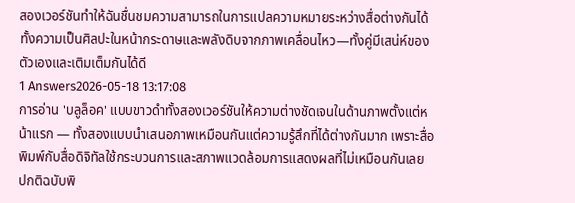สองเวอร์ชันทำให้ฉันชื่นชมความสามารถในการแปลความหมายระหว่างสื่อต่างกันได้ ทั้งความเป็นศิลปะในหน้ากระดาษและพลังดิบจากภาพเคลื่อนไหว—ทั้งคู่มีเสน่ห์ของตัวเองและเติมเต็มกันได้ดี
1 Answers2026-05-18 13:17:08
การอ่าน 'บลูล็อค' แบบขาวดำทั้งสองเวอร์ชันให้ความต่างชัดเจนในด้านภาพตั้งแต่หน้าแรก — ทั้งสองแบบนำเสนอภาพเหมือนกันแต่ความรู้สึกที่ได้ต่างกันมาก เพราะสื่อพิมพ์กับสื่อดิจิทัลใช้กระบวนการและสภาพแวดล้อมการแสดงผลที่ไม่เหมือนกันเลย ปกติฉบับพิ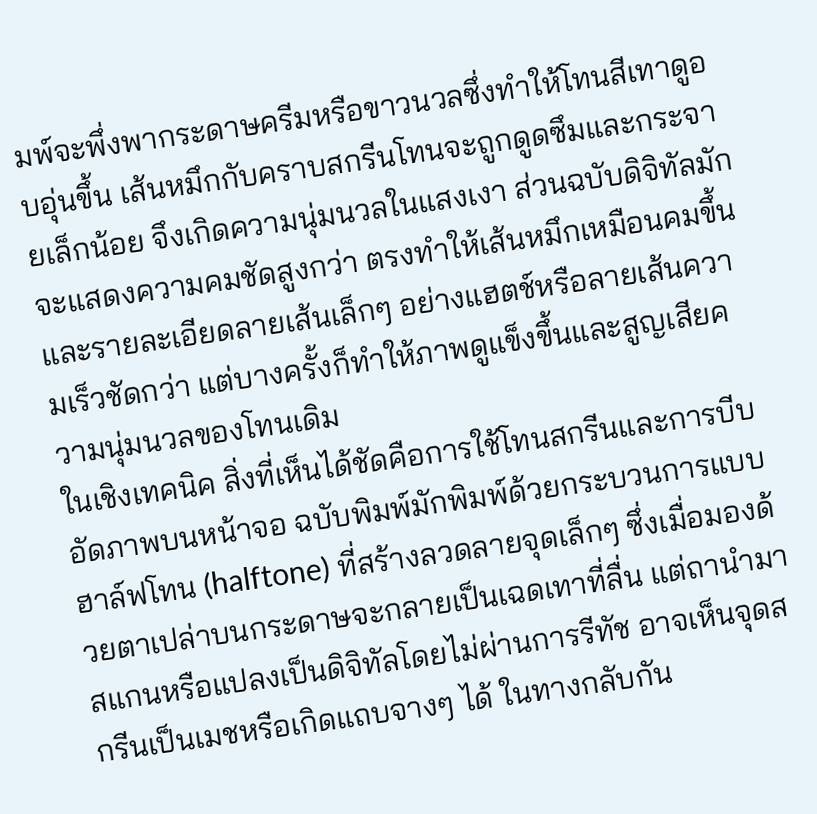มพ์จะพึ่งพากระดาษครีมหรือขาวนวลซึ่งทำให้โทนสีเทาดูอบอุ่นขึ้น เส้นหมึกกับคราบสกรีนโทนจะถูกดูดซึมและกระจายเล็กน้อย จึงเกิดความนุ่มนวลในแสงเงา ส่วนฉบับดิจิทัลมักจะแสดงความคมชัดสูงกว่า ตรงทำให้เส้นหมึกเหมือนคมขึ้นและรายละเอียดลายเส้นเล็กๆ อย่างแฮตช์หรือลายเส้นความเร็วชัดกว่า แต่บางครั้งก็ทำให้ภาพดูแข็งขึ้นและสูญเสียความนุ่มนวลของโทนเดิม
ในเชิงเทคนิค สิ่งที่เห็นได้ชัดคือการใช้โทนสกรีนและการบีบอัดภาพบนหน้าจอ ฉบับพิมพ์มักพิมพ์ด้วยกระบวนการแบบฮาล์ฟโทน (halftone) ที่สร้างลวดลายจุดเล็กๆ ซึ่งเมื่อมองด้วยตาเปล่าบนกระดาษจะกลายเป็นเฉดเทาที่ลื่น แต่ถานำมาสแกนหรือแปลงเป็นดิจิทัลโดยไม่ผ่านการรีทัช อาจเห็นจุดสกรีนเป็นเมชหรือเกิดแถบจางๆ ได้ ในทางกลับกัน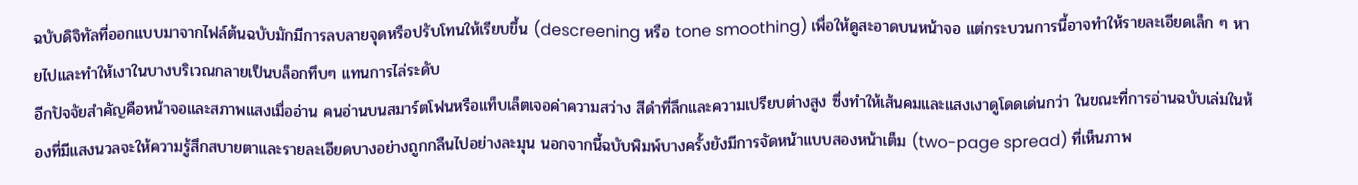ฉบับดิจิทัลที่ออกแบบมาจากไฟล์ต้นฉบับมักมีการลบลายจุดหรือปรับโทนให้เรียบขึ้น (descreening หรือ tone smoothing) เพื่อให้ดูสะอาดบนหน้าจอ แต่กระบวนการนี้อาจทำให้รายละเอียดเล็ก ๆ หายไปและทำให้เงาในบางบริเวณกลายเป็นบล็อกทึบๆ แทนการไล่ระดับ
อีกปัจจัยสำคัญคือหน้าจอและสภาพแสงเมื่ออ่าน คนอ่านบนสมาร์ตโฟนหรือแท็บเล็ตเจอค่าความสว่าง สีดำที่ลึกและความเปรียบต่างสูง ซึ่งทำให้เส้นคมและแสงเงาดูโดดเด่นกว่า ในขณะที่การอ่านฉบับเล่มในห้องที่มีแสงนวลจะให้ความรู้สึกสบายตาและรายละเอียดบางอย่างถูกกลืนไปอย่างละมุน นอกจากนี้ฉบับพิมพ์บางครั้งยังมีการจัดหน้าแบบสองหน้าเต็ม (two-page spread) ที่เห็นภาพ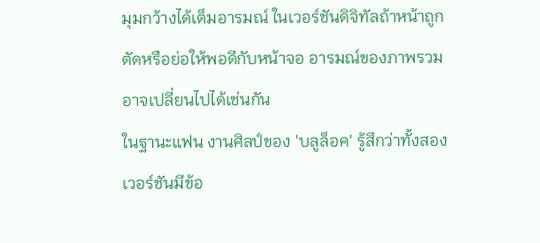มุมกว้างได้เต็มอารมณ์ ในเวอร์ชันดิจิทัลถ้าหน้าถูกตัดหรือย่อให้พอดีกับหน้าจอ อารมณ์ของภาพรวมอาจเปลี่ยนไปได้เช่นกัน
ในฐานะแฟน งานศิลป์ของ 'บลูล็อค' รู้สึกว่าทั้งสองเวอร์ชันมีข้อ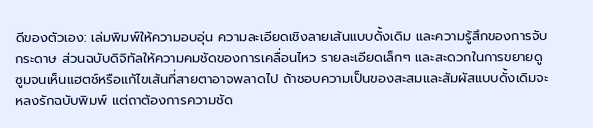ดีของตัวเอง: เล่มพิมพ์ให้ความอบอุ่น ความละเอียดเชิงลายเส้นแบบดั้งเดิม และความรู้สึกของการจับกระดาษ ส่วนฉบับดิจิทัลให้ความคมชัดของการเคลื่อนไหว รายละเอียดเล็กๆ และสะดวกในการขยายดูซูมจนเห็นแฮตช์หรือแก้ไขเส้นที่สายตาอาจพลาดไป ถ้าชอบความเป็นของสะสมและสัมผัสแบบดั้งเดิมจะหลงรักฉบับพิมพ์ แต่ถาต้องการความชัด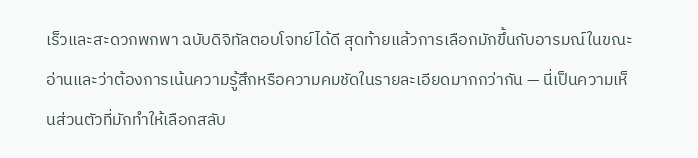เร็วและสะดวกพกพา ฉบับดิจิทัลตอบโจทย์ได้ดี สุดท้ายแล้วการเลือกมักขึ้นกับอารมณ์ในขณะอ่านและว่าต้องการเน้นความรู้สึกหรือความคมชัดในรายละเอียดมากกว่ากัน — นี่เป็นความเห็นส่วนตัวที่มักทำให้เลือกสลับ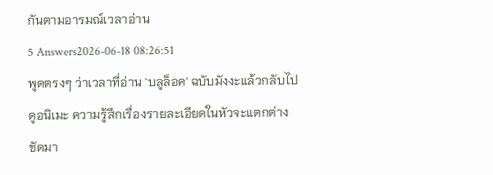กันตามอารมณ์เวลาอ่าน
5 Answers2026-06-18 08:26:51
พูดตรงๆ ว่าเวลาที่อ่าน 'บลูล็อค' ฉบับมังงะแล้วกลับไปดูอนิเมะ ความรู้สึกเรื่องรายละเอียดในหัวจะแตกต่างชัดมา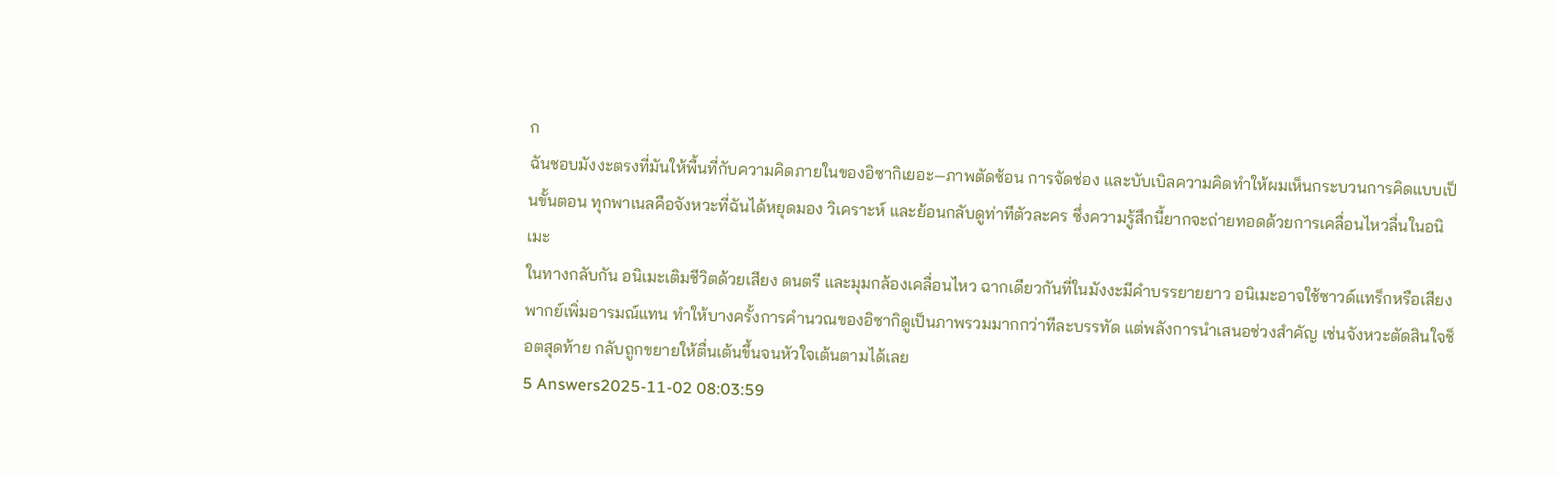ก
ฉันชอบมังงะตรงที่มันให้พื้นที่กับความคิดภายในของอิซากิเยอะ—ภาพตัดซ้อน การจัดช่อง และบับเบิลความคิดทำให้ผมเห็นกระบวนการคิดแบบเป็นขั้นตอน ทุกพาเนลคือจังหวะที่ฉันได้หยุดมอง วิเคราะห์ และย้อนกลับดูท่าทีตัวละคร ซึ่งความรู้สึกนี้ยากจะถ่ายทอดด้วยการเคลื่อนไหวลื่นในอนิเมะ
ในทางกลับกัน อนิเมะเติมชีวิตด้วยเสียง ดนตรี และมุมกล้องเคลื่อนไหว ฉากเดียวกันที่ในมังงะมีคำบรรยายยาว อนิเมะอาจใช้ซาวด์แทร็กหรือเสียงพากย์เพิ่มอารมณ์แทน ทำให้บางครั้งการคำนวณของอิซากิดูเป็นภาพรวมมากกว่าทีละบรรทัด แต่พลังการนำเสนอช่วงสำคัญ เช่นจังหวะตัดสินใจช็อตสุดท้าย กลับถูกขยายให้ตื่นเต้นขึ้นจนหัวใจเต้นตามได้เลย
5 Answers2025-11-02 08:03:59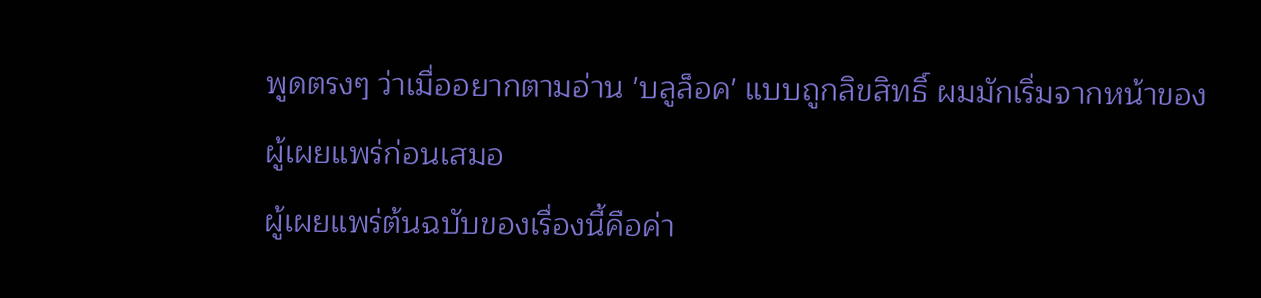พูดตรงๆ ว่าเมื่ออยากตามอ่าน 'บลูล็อค' แบบถูกลิขสิทธิ์ ผมมักเริ่มจากหน้าของผู้เผยแพร่ก่อนเสมอ
ผู้เผยแพร่ต้นฉบับของเรื่องนี้คือค่า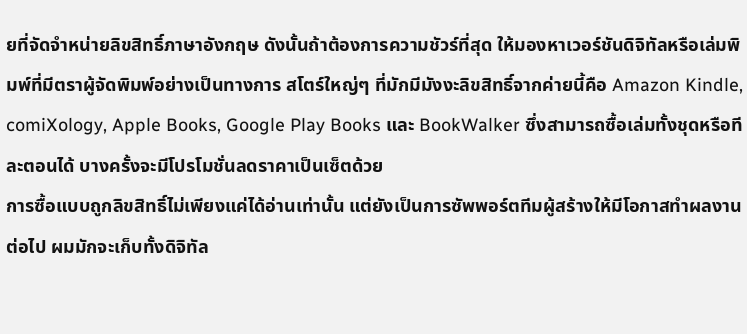ยที่จัดจำหน่ายลิขสิทธิ์ภาษาอังกฤษ ดังนั้นถ้าต้องการความชัวร์ที่สุด ให้มองหาเวอร์ชันดิจิทัลหรือเล่มพิมพ์ที่มีตราผู้จัดพิมพ์อย่างเป็นทางการ สโตร์ใหญ่ๆ ที่มักมีมังงะลิขสิทธิ์จากค่ายนี้คือ Amazon Kindle, comiXology, Apple Books, Google Play Books และ BookWalker ซึ่งสามารถซื้อเล่มทั้งชุดหรือทีละตอนได้ บางครั้งจะมีโปรโมชั่นลดราคาเป็นเซ็ตด้วย
การซื้อแบบถูกลิขสิทธิ์ไม่เพียงแค่ได้อ่านเท่านั้น แต่ยังเป็นการซัพพอร์ตทีมผู้สร้างให้มีโอกาสทำผลงานต่อไป ผมมักจะเก็บทั้งดิจิทัล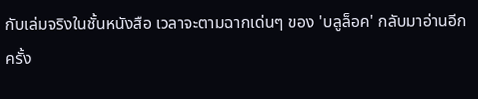กับเล่มจริงในชั้นหนังสือ เวลาจะตามฉากเด่นๆ ของ 'บลูล็อค' กลับมาอ่านอีกครั้ง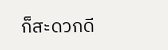ก็สะดวกดี